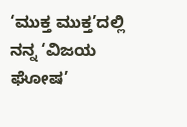‘ಮುಕ್ತ ಮುಕ್ತ’ದಲ್ಲಿ ನನ್ನ ‘ವಿಜಯ ಘೋಷ’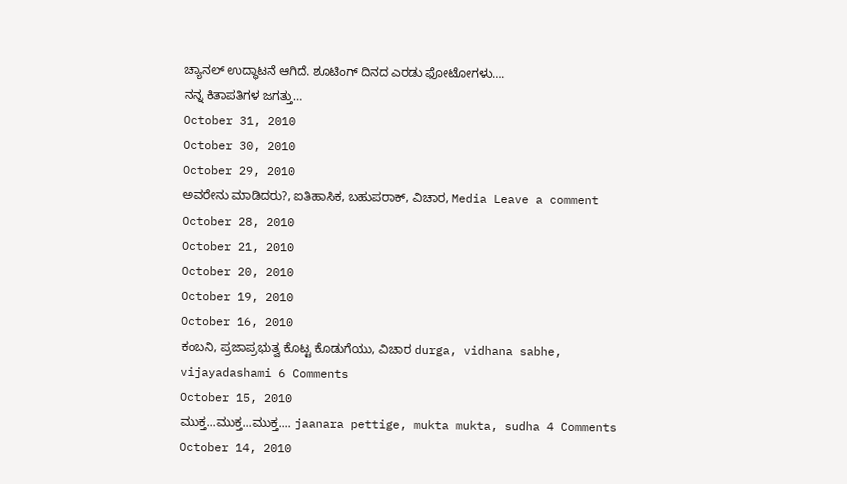ಚ್ಯಾನಲ್ ಉದ್ಧಾಟನೆ ಆಗಿದೆ. ಶೂಟಿಂಗ್ ದಿನದ ಎರಡು ಫೋಟೋಗಳು….
ನನ್ನ ಕಿತಾಪತಿಗಳ ಜಗತ್ತು…
October 31, 2010
October 30, 2010
October 29, 2010
ಅವರೇನು ಮಾಡಿದರು?, ಐತಿಹಾಸಿಕ, ಬಹುಪರಾಕ್, ವಿಚಾರ, Media Leave a comment
October 28, 2010
October 21, 2010
October 20, 2010
October 19, 2010
October 16, 2010
ಕಂಬನಿ, ಪ್ರಜಾಪ್ರಭುತ್ವ ಕೊಟ್ಟ ಕೊಡುಗೆಯು, ವಿಚಾರ durga, vidhana sabhe, vijayadashami 6 Comments
October 15, 2010
ಮುಕ್ತ...ಮುಕ್ತ...ಮುಕ್ತ.... jaanara pettige, mukta mukta, sudha 4 Comments
October 14, 2010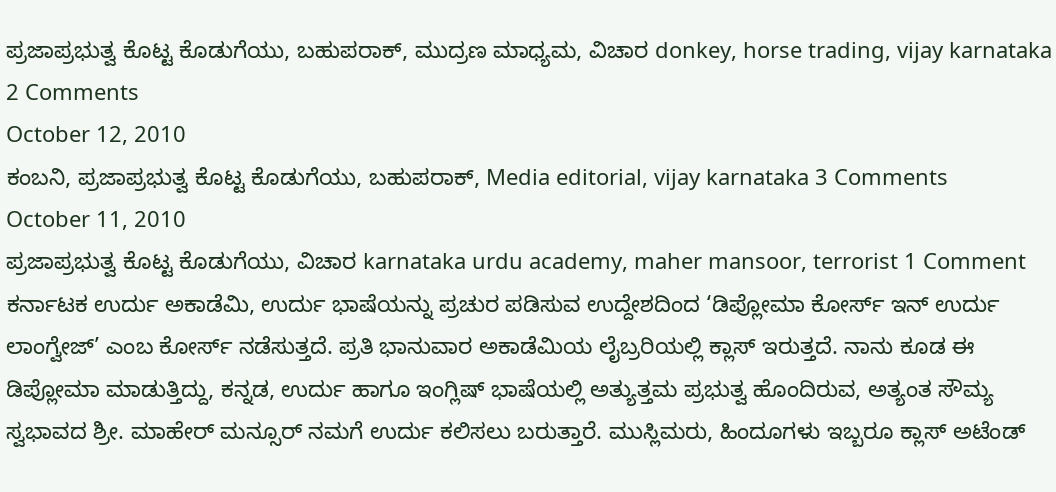ಪ್ರಜಾಪ್ರಭುತ್ವ ಕೊಟ್ಟ ಕೊಡುಗೆಯು, ಬಹುಪರಾಕ್, ಮುದ್ರಣ ಮಾಧ್ಯಮ, ವಿಚಾರ donkey, horse trading, vijay karnataka 2 Comments
October 12, 2010
ಕಂಬನಿ, ಪ್ರಜಾಪ್ರಭುತ್ವ ಕೊಟ್ಟ ಕೊಡುಗೆಯು, ಬಹುಪರಾಕ್, Media editorial, vijay karnataka 3 Comments
October 11, 2010
ಪ್ರಜಾಪ್ರಭುತ್ವ ಕೊಟ್ಟ ಕೊಡುಗೆಯು, ವಿಚಾರ karnataka urdu academy, maher mansoor, terrorist 1 Comment
ಕರ್ನಾಟಕ ಉರ್ದು ಅಕಾಡೆಮಿ, ಉರ್ದು ಭಾಷೆಯನ್ನು ಪ್ರಚುರ ಪಡಿಸುವ ಉದ್ದೇಶದಿಂದ ‘ಡಿಪ್ಲೋಮಾ ಕೋರ್ಸ್ ಇನ್ ಉರ್ದು ಲಾಂಗ್ವೇಜ್’ ಎಂಬ ಕೋರ್ಸ್ ನಡೆಸುತ್ತದೆ. ಪ್ರತಿ ಭಾನುವಾರ ಅಕಾಡೆಮಿಯ ಲೈಬ್ರರಿಯಲ್ಲಿ ಕ್ಲಾಸ್ ಇರುತ್ತದೆ. ನಾನು ಕೂಡ ಈ ಡಿಪ್ಲೋಮಾ ಮಾಡುತ್ತಿದ್ದು, ಕನ್ನಡ, ಉರ್ದು ಹಾಗೂ ಇಂಗ್ಲಿಷ್ ಭಾಷೆಯಲ್ಲಿ ಅತ್ಯುತ್ತಮ ಪ್ರಭುತ್ವ ಹೊಂದಿರುವ, ಅತ್ಯಂತ ಸೌಮ್ಯ ಸ್ವಭಾವದ ಶ್ರೀ. ಮಾಹೇರ್ ಮನ್ಸೂರ್ ನಮಗೆ ಉರ್ದು ಕಲಿಸಲು ಬರುತ್ತಾರೆ. ಮುಸ್ಲಿಮರು, ಹಿಂದೂಗಳು ಇಬ್ಬರೂ ಕ್ಲಾಸ್ ಅಟೆಂಡ್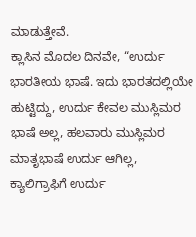ಮಾಡುತ್ತೇವೆ.
ಕ್ಲಾಸಿನ ಮೊದಲ ದಿನವೇ, “ಉರ್ದು ಭಾರತೀಯ ಭಾಷೆ. ಇದು ಭಾರತದಲ್ಲಿಯೇ ಹುಟ್ಟಿದ್ದು, ಉರ್ದು ಕೇವಲ ಮುಸ್ಲಿಮರ ಭಾಷೆ ಅಲ್ಲ, ಹಲವಾರು ಮುಸ್ಲಿಮರ ಮಾತೃಭಾಷೆ ಉರ್ದು ಆಗಿಲ್ಲ, ಕ್ಯಾಲಿಗ್ರಾಫಿಗೆ ಉರ್ದು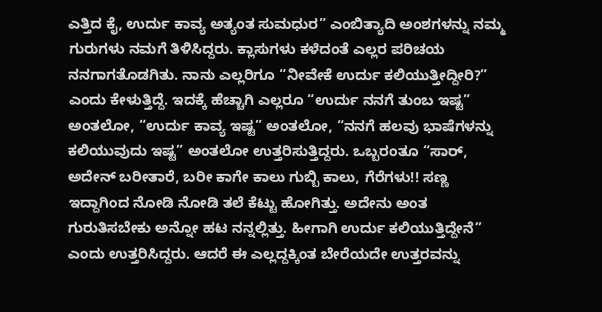ಎತ್ತಿದ ಕೈ, ಉರ್ದು ಕಾವ್ಯ ಅತ್ಯಂತ ಸುಮಧುರ” ಎಂಬಿತ್ಯಾದಿ ಅಂಶಗಳನ್ನು ನಮ್ಮ ಗುರುಗಳು ನಮಗೆ ತಿಳಿಸಿದ್ದರು. ಕ್ಲಾಸುಗಳು ಕಳೆದಂತೆ ಎಲ್ಲರ ಪರಿಚಯ ನನಗಾಗತೊಡಗಿತು. ನಾನು ಎಲ್ಲರಿಗೂ “ನೀವೇಕೆ ಉರ್ದು ಕಲಿಯುತ್ತೀದ್ದೀರಿ?” ಎಂದು ಕೇಳುತ್ತಿದ್ದೆ. ಇದಕ್ಕೆ ಹೆಚ್ಚಾಗಿ ಎಲ್ಲರೂ “ಉರ್ದು ನನಗೆ ತುಂಬ ಇಷ್ಟ” ಅಂತಲೋ, “ಉರ್ದು ಕಾವ್ಯ ಇಷ್ಟ” ಅಂತಲೋ, “ನನಗೆ ಹಲವು ಭಾಷೆಗಳನ್ನು ಕಲಿಯುವುದು ಇಷ್ಟ” ಅಂತಲೋ ಉತ್ತರಿಸುತ್ತಿದ್ದರು. ಒಬ್ಬರಂತೂ “ಸಾರ್, ಅದೇನ್ ಬರೀತಾರೆ, ಬರೀ ಕಾಗೇ ಕಾಲು ಗುಬ್ಬಿ ಕಾಲು, ಗೆರೆಗಳು!! ಸಣ್ಣ ಇದ್ದಾಗಿಂದ ನೋಡಿ ನೋಡಿ ತಲೆ ಕೆಟ್ಟು ಹೋಗಿತ್ತು. ಅದೇನು ಅಂತ ಗುರುತಿಸಬೇಕು ಅನ್ನೋ ಹಟ ನನ್ನಲ್ಲಿತ್ತು. ಹೀಗಾಗಿ ಉರ್ದು ಕಲಿಯುತ್ತಿದ್ದೇನೆ” ಎಂದು ಉತ್ತರಿಸಿದ್ದರು. ಆದರೆ ಈ ಎಲ್ಲದ್ದಕ್ಕಿಂತ ಬೇರೆಯದೇ ಉತ್ತರವನ್ನು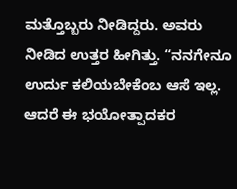ಮತ್ತೊಬ್ಬರು ನೀಡಿದ್ದರು. ಅವರು ನೀಡಿದ ಉತ್ತರ ಹೀಗಿತ್ತು. “ನನಗೇನೂ ಉರ್ದು ಕಲಿಯಬೇಕೆಂಬ ಆಸೆ ಇಲ್ಲ. ಆದರೆ ಈ ಭಯೋತ್ಪಾದಕರ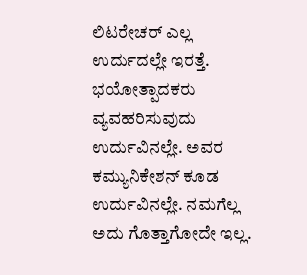ಲಿಟರೇಚರ್ ಎಲ್ಲ ಉರ್ದುದಲ್ಲೇ ಇರತ್ತೆ. ಭಯೋತ್ಪಾದಕರು ವ್ಯವಹರಿಸುವುದು ಉರ್ದುವಿನಲ್ಲೇ. ಅವರ ಕಮ್ಯುನಿಕೇಶನ್ ಕೂಡ ಉರ್ದುವಿನಲ್ಲೇ. ನಮಗೆಲ್ಲ ಅದು ಗೊತ್ತಾಗೋದೇ ಇಲ್ಲ.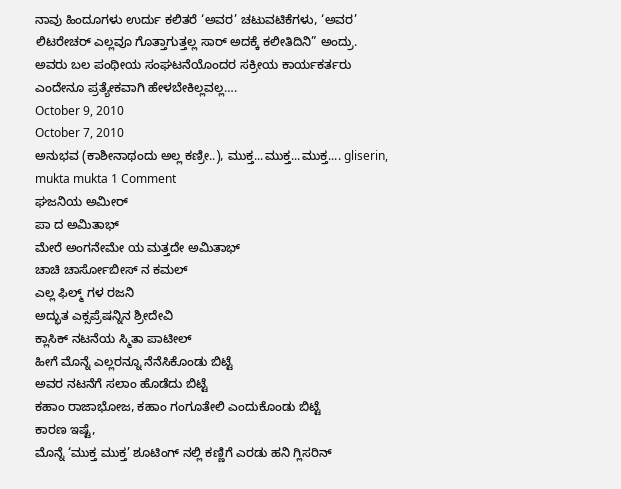ನಾವು ಹಿಂದೂಗಳು ಉರ್ದು ಕಲಿತರೆ ‘ಅವರ’ ಚಟುವಟಿಕೆಗಳು, ‘ಅವರ’ ಲಿಟರೇಚರ್ ಎಲ್ಲವೂ ಗೊತ್ತಾಗುತ್ತಲ್ಲ ಸಾರ್ ಅದಕ್ಕೆ ಕಲೀತಿದಿನಿ” ಅಂದ್ರು. ಅವರು ಬಲ ಪಂಥೀಯ ಸಂಘಟನೆಯೊಂದರ ಸಕ್ರೀಯ ಕಾರ್ಯಕರ್ತರು ಎಂದೇನೂ ಪ್ರತ್ಯೇಕವಾಗಿ ಹೇಳಬೇಕಿಲ್ಲವಲ್ಲ….
October 9, 2010
October 7, 2010
ಅನುಭವ (ಕಾಶೀನಾಥಂದು ಅಲ್ಲ ಕಣ್ರೀ..), ಮುಕ್ತ...ಮುಕ್ತ...ಮುಕ್ತ.... gliserin, mukta mukta 1 Comment
ಘಜನಿಯ ಅಮೀರ್
ಪಾ ದ ಅಮಿತಾಭ್
ಮೇರೆ ಅಂಗನೇಮೇ ಯ ಮತ್ತದೇ ಅಮಿತಾಭ್
ಚಾಚಿ ಚಾರ್ಸೋಬೀಸ್ ನ ಕಮಲ್
ಎಲ್ಲ ಫಿಲ್ಮ್ ಗಳ ರಜನಿ
ಅದ್ಭುತ ಎಕ್ಸಪ್ರೆಷನ್ನಿನ ಶ್ರೀದೇವಿ
ಕ್ಲಾಸಿಕ್ ನಟನೆಯ ಸ್ಮಿತಾ ಪಾಟೀಲ್
ಹೀಗೆ ಮೊನ್ನೆ ಎಲ್ಲರನ್ನೂ ನೆನೆಸಿಕೊಂಡು ಬಿಟ್ಟೆ
ಅವರ ನಟನೆಗೆ ಸಲಾಂ ಹೊಡೆದು ಬಿಟ್ಟೆ
ಕಹಾಂ ರಾಜಾಭೋಜ, ಕಹಾಂ ಗಂಗೂತೇಲಿ ಎಂದುಕೊಂಡು ಬಿಟ್ಟೆ
ಕಾರಣ ಇಷ್ಟೆ,
ಮೊನ್ನೆ ‘ಮುಕ್ತ ಮುಕ್ತ’ ಶೂಟಿಂಗ್ ನಲ್ಲಿ ಕಣ್ಣಿಗೆ ಎರಡು ಹನಿ ಗ್ಲಿಸರಿನ್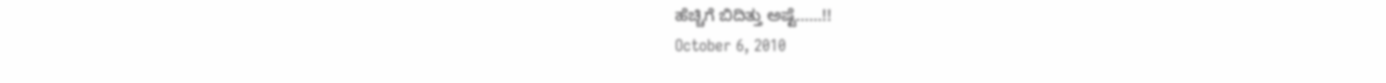ಹೆಚ್ಚಿಗೆ ಬಿದಿತ್ತು ಅಷ್ಟೆ……!!
October 6, 2010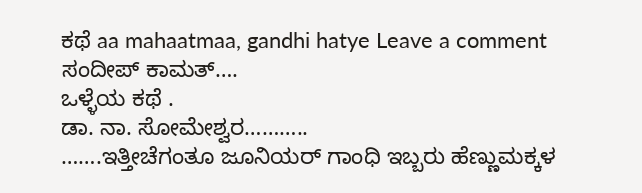ಕಥೆ aa mahaatmaa, gandhi hatye Leave a comment
ಸಂದೀಪ್ ಕಾಮತ್….
ಒಳ್ಳೆಯ ಕಥೆ .
ಡಾ. ನಾ. ಸೋಮೇಶ್ವರ………..
…….ಇತ್ತೀಚೆಗಂತೂ ಜೂನಿಯರ್ ಗಾಂಧಿ ಇಬ್ಬರು ಹೆಣ್ಣುಮಕ್ಕಳ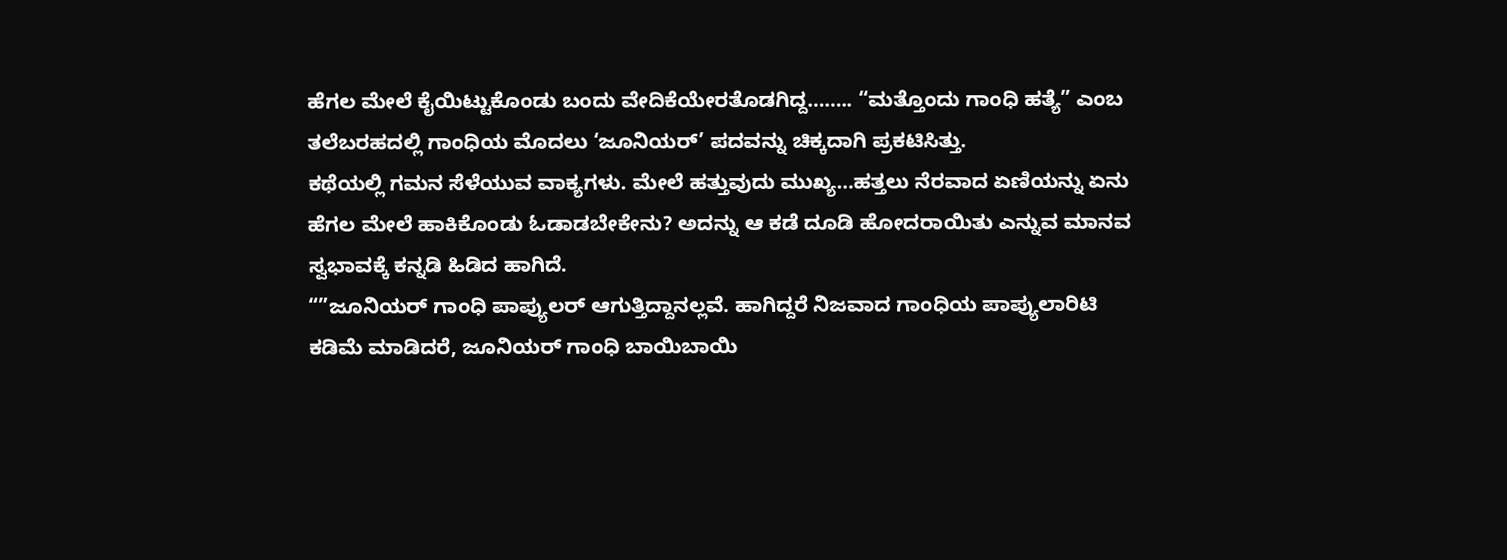ಹೆಗಲ ಮೇಲೆ ಕೈಯಿಟ್ಟುಕೊಂಡು ಬಂದು ವೇದಿಕೆಯೇರತೊಡಗಿದ್ದ…….. “ಮತ್ತೊಂದು ಗಾಂಧಿ ಹತ್ಯೆ” ಎಂಬ ತಲೆಬರಹದಲ್ಲಿ ಗಾಂಧಿಯ ಮೊದಲು ‘ಜೂನಿಯರ್’ ಪದವನ್ನು ಚಿಕ್ಕದಾಗಿ ಪ್ರಕಟಿಸಿತ್ತು.
ಕಥೆಯಲ್ಲಿ ಗಮನ ಸೆಳೆಯುವ ವಾಕ್ಯಗಳು. ಮೇಲೆ ಹತ್ತುವುದು ಮುಖ್ಯ…ಹತ್ತಲು ನೆರವಾದ ಏಣಿಯನ್ನು ಏನು ಹೆಗಲ ಮೇಲೆ ಹಾಕಿಕೊಂಡು ಓಡಾಡಬೇಕೇನು? ಅದನ್ನು ಆ ಕಡೆ ದೂಡಿ ಹೋದರಾಯಿತು ಎನ್ನುವ ಮಾನವ ಸ್ವಭಾವಕ್ಕೆ ಕನ್ನಡಿ ಹಿಡಿದ ಹಾಗಿದೆ.
“”ಜೂನಿಯರ್ ಗಾಂಧಿ ಪಾಪ್ಯುಲರ್ ಆಗುತ್ತಿದ್ದಾನಲ್ಲವೆ. ಹಾಗಿದ್ದರೆ ನಿಜವಾದ ಗಾಂಧಿಯ ಪಾಪ್ಯುಲಾರಿಟಿ ಕಡಿಮೆ ಮಾಡಿದರೆ, ಜೂನಿಯರ್ ಗಾಂಧಿ ಬಾಯಿಬಾಯಿ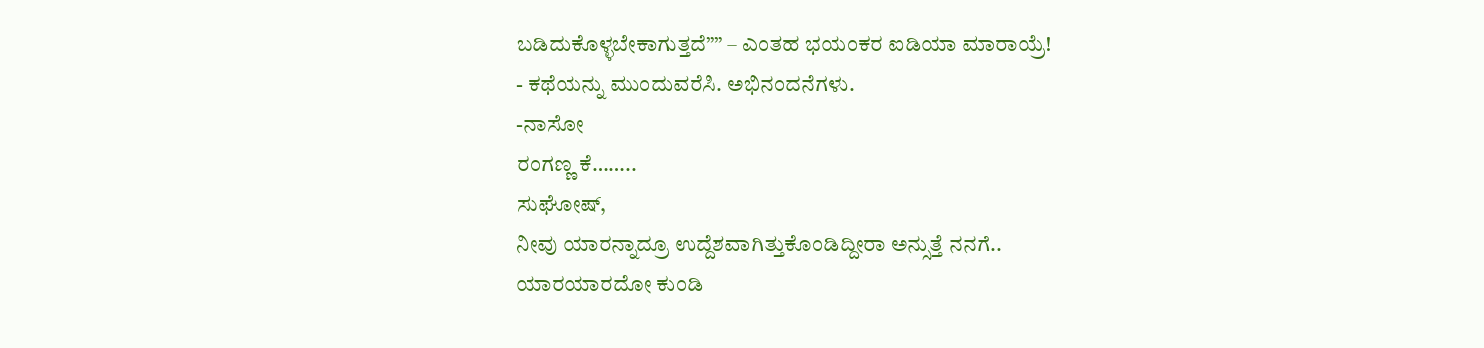ಬಡಿದುಕೊಳ್ಳಬೇಕಾಗುತ್ತದೆ”” – ಎಂತಹ ಭಯಂಕರ ಐಡಿಯಾ ಮಾರಾಯ್ರೆ!
- ಕಥೆಯನ್ನು ಮುಂದುವರೆಸಿ. ಅಭಿನಂದನೆಗಳು.
-ನಾಸೋ
ರಂಗಣ್ಣ ಕೆ……..
ಸುಘೋಷ್,
ನೀವು ಯಾರನ್ನಾದ್ರೂ ಉದ್ದೆಶವಾಗಿತ್ತುಕೊಂಡಿದ್ದೀರಾ ಅನ್ಸುತ್ತೆ ನನಗೆ..
ಯಾರಯಾರದೋ ಕುಂಡಿ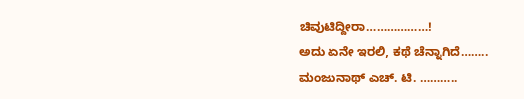ಚಿವುಟಿದ್ದೀರಾ………………!
ಅದು ಏನೇ ಇರಲಿ, ಕಥೆ ಚೆನ್ನಾಗಿದೆ……..
ಮಂಜುನಾಥ್ ಎಚ್. ಟಿ. ………..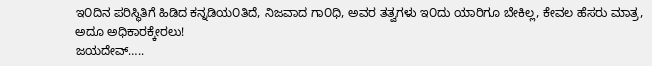ಇ೦ದಿನ ಪರಿಸ್ಥಿತಿಗೆ ಹಿಡಿದ ಕನ್ನಡಿಯ೦ತಿದೆ, ನಿಜವಾದ ಗಾ೦ಧಿ, ಅವರ ತತ್ವಗಳು ಇ೦ದು ಯಾರಿಗೂ ಬೇಕಿಲ್ಲ, ಕೇವಲ ಹೆಸರು ಮಾತ್ರ, ಅದೂ ಅಧಿಕಾರಕ್ಕೇರಲು!
ಜಯದೇವ್…..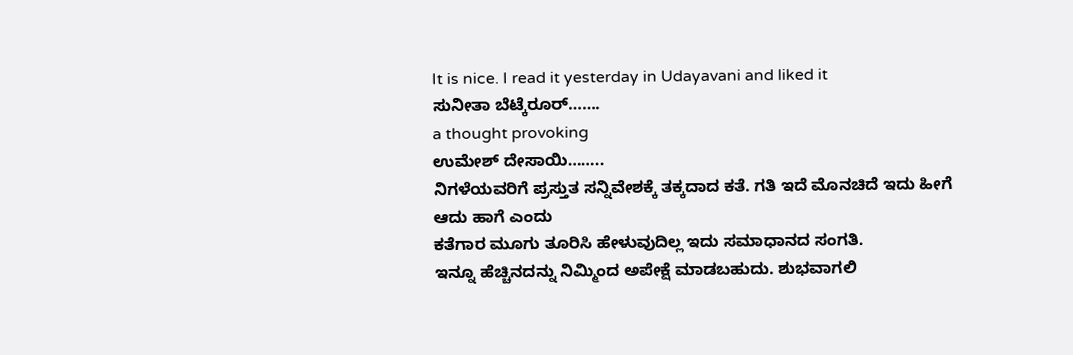It is nice. I read it yesterday in Udayavani and liked it
ಸುನೀತಾ ಬೆಟ್ಕೆರೂರ್…….
a thought provoking
ಉಮೇಶ್ ದೇಸಾಯಿ……..
ನಿಗಳೆಯವರಿಗೆ ಪ್ರಸ್ತುತ ಸನ್ನಿವೇಶಕ್ಕೆ ತಕ್ಕದಾದ ಕತೆ. ಗತಿ ಇದೆ ಮೊನಚಿದೆ ಇದು ಹೀಗೆ ಆದು ಹಾಗೆ ಎಂದು
ಕತೆಗಾರ ಮೂಗು ತೂರಿಸಿ ಹೇಳುವುದಿಲ್ಲ ಇದು ಸಮಾಧಾನದ ಸಂಗತಿ.
ಇನ್ನೂ ಹೆಚ್ಚಿನದನ್ನು ನಿಮ್ಮಿಂದ ಅಪೇಕ್ಷೆ ಮಾಡಬಹುದು. ಶುಭವಾಗಲಿ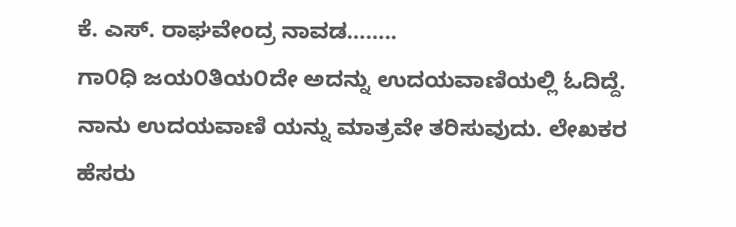ಕೆ. ಎಸ್. ರಾಘವೇಂದ್ರ ನಾವಡ……..
ಗಾ೦ಧಿ ಜಯ೦ತಿಯ೦ದೇ ಅದನ್ನು ಉದಯವಾಣಿಯಲ್ಲಿ ಓದಿದ್ದೆ. ನಾನು ಉದಯವಾಣಿ ಯನ್ನು ಮಾತ್ರವೇ ತರಿಸುವುದು. ಲೇಖಕರ ಹೆಸರು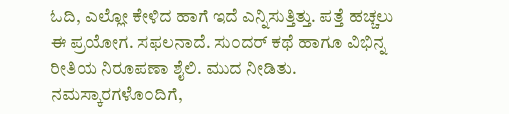ಓದಿ, ಎಲ್ಲೋ ಕೇಳಿದ ಹಾಗೆ ಇದೆ ಎನ್ನಿಸುತ್ತಿತ್ತು. ಪತ್ತೆ ಹಚ್ಚಲು ಈ ಪ್ರಯೋಗ. ಸಫಲನಾದೆ. ಸು೦ದರ್ ಕಥೆ ಹಾಗೂ ವಿಭಿನ್ನ ರೀತಿಯ ನಿರೂಪಣಾ ಶೈಲಿ. ಮುದ ನೀಡಿತು.
ನಮಸ್ಕಾರಗಳೊ೦ದಿಗೆ,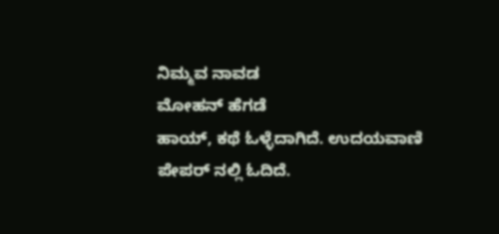ನಿಮ್ಮವ ನಾವಡ
ಮೋಹನ್ ಹೆಗಡೆ
ಹಾಯ್, ಕಥೆ ಓಳ್ಳೆದಾಗಿದೆ. ಉದಯವಾಣಿ ಪೇಪರ್ ನಲ್ಲಿ ಓದಿದೆ.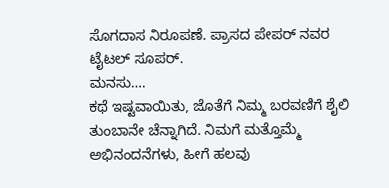ಸೊಗದಾಸ ನಿರೂಪಣೆ. ಪ್ರಾಸದ ಪೇಪರ್ ನವರ ಟೈಟಲ್ ಸೂಪರ್.
ಮನಸು….
ಕಥೆ ಇಷ್ಟವಾಯಿತು, ಜೊತೆಗೆ ನಿಮ್ಮ ಬರವಣಿಗೆ ಶೈಲಿ ತುಂಬಾನೇ ಚೆನ್ನಾಗಿದೆ. ನಿಮಗೆ ಮತ್ತೊಮ್ಮೆ ಅಭಿನಂದನೆಗಳು, ಹೀಗೆ ಹಲವು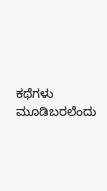ಕಥೆಗಳು ಮೂಡಿಬರಲೆಂದು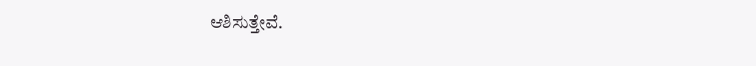ಆಶಿಸುತ್ತೇವೆ.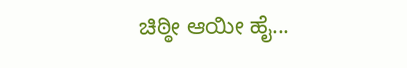ಚಿಠ್ಠೀ ಆಯೀ ಹೈ...